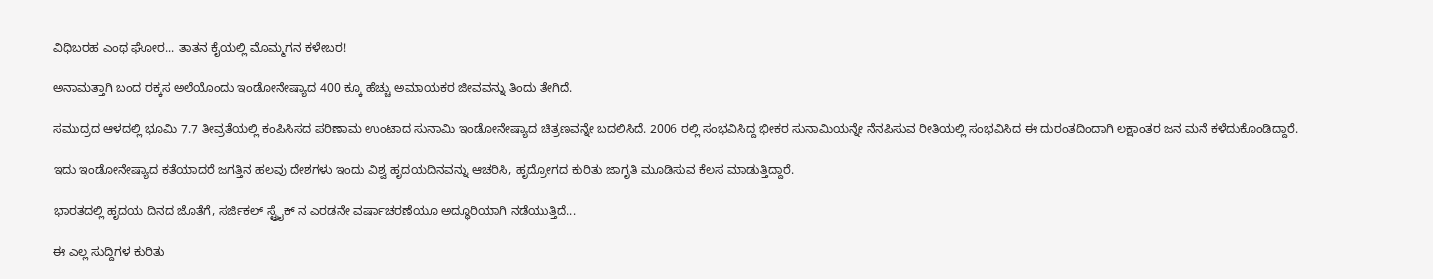ವಿಧಿಬರಹ ಎಂಥ ಘೋರ... ತಾತನ ಕೈಯಲ್ಲಿ ಮೊಮ್ಮಗನ ಕಳೇಬರ!

ಅನಾಮತ್ತಾಗಿ ಬಂದ ರಕ್ಕಸ ಅಲೆಯೊಂದು ಇಂಡೋನೇಷ್ಯಾದ 400 ಕ್ಕೂ ಹೆಚ್ಚು ಅಮಾಯಕರ ಜೀವವನ್ನು ತಿಂದು ತೇಗಿದೆ.

ಸಮುದ್ರದ ಆಳದಲ್ಲಿ ಭೂಮಿ 7.7 ತೀವ್ರತೆಯಲ್ಲಿ ಕಂಪಿಸಿಸದ ಪರಿಣಾಮ ಉಂಟಾದ ಸುನಾಮಿ ಇಂಡೋನೇಷ್ಯಾದ ಚಿತ್ರಣವನ್ನೇ ಬದಲಿಸಿದೆ. 2006 ರಲ್ಲಿ ಸಂಭವಿಸಿದ್ದ ಭೀಕರ ಸುನಾಮಿಯನ್ನೇ ನೆನಪಿಸುವ ರೀತಿಯಲ್ಲಿ ಸಂಭವಿಸಿದ ಈ ದುರಂತದಿಂದಾಗಿ ಲಕ್ಷಾಂತರ ಜನ ಮನೆ ಕಳೆದುಕೊಂಡಿದ್ದಾರೆ.

ಇದು ಇಂಡೋನೇಷ್ಯಾದ ಕತೆಯಾದರೆ ಜಗತ್ತಿನ ಹಲವು ದೇಶಗಳು ಇಂದು ವಿಶ್ವ ಹೃದಯದಿನವನ್ನು ಆಚರಿಸಿ, ಹೃದ್ರೋಗದ ಕುರಿತು ಜಾಗೃತಿ ಮೂಡಿಸುವ ಕೆಲಸ ಮಾಡುತ್ತಿದ್ದಾರೆ.

ಭಾರತದಲ್ಲಿ ಹೃದಯ ದಿನದ ಜೊತೆಗೆ, ಸರ್ಜಿಕಲ್ ಸ್ಟ್ರೈಕ್ ನ ಎರಡನೇ ವರ್ಷಾಚರಣೆಯೂ ಅದ್ಧೂರಿಯಾಗಿ ನಡೆಯುತ್ತಿದೆ...

ಈ ಎಲ್ಲ ಸುದ್ದಿಗಳ ಕುರಿತು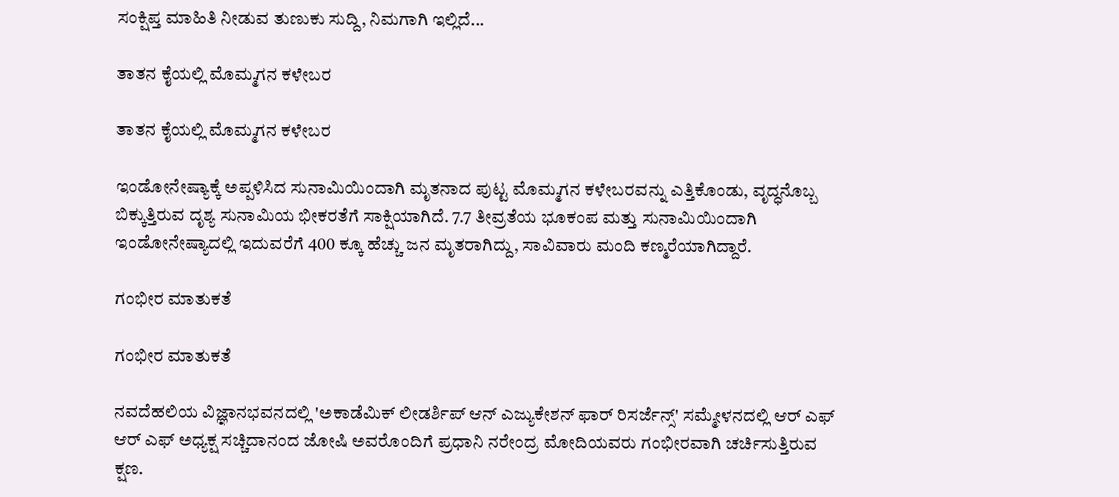ಸಂಕ್ಷಿಪ್ತ ಮಾಹಿತಿ ನೀಡುವ ತುಣುಕು ಸುದ್ದಿ, ನಿಮಗಾಗಿ ಇಲ್ಲಿದೆ...

ತಾತನ ಕೈಯಲ್ಲಿ ಮೊಮ್ಮಗನ ಕಳೇಬರ

ತಾತನ ಕೈಯಲ್ಲಿ ಮೊಮ್ಮಗನ ಕಳೇಬರ

ಇಂಡೋನೇಷ್ಯಾಕ್ಕೆ ಅಪ್ಪಳಿಸಿದ ಸುನಾಮಿಯಿಂದಾಗಿ ಮೃತನಾದ ಪುಟ್ಟ ಮೊಮ್ಮಗನ ಕಳೇಬರವನ್ನು ಎತ್ತಿಕೊಂಡು, ವೃದ್ಧನೊಬ್ಬ ಬಿಕ್ಕುತ್ತಿರುವ ದೃಶ್ಯ ಸುನಾಮಿಯ ಭೀಕರತೆಗೆ ಸಾಕ್ಷಿಯಾಗಿದೆ. 7.7 ತೀವ್ರತೆಯ ಭೂಕಂಪ ಮತ್ತು ಸುನಾಮಿಯಿಂದಾಗಿ ಇಂಡೋನೇಷ್ಯಾದಲ್ಲಿ ಇದುವರೆಗೆ 400 ಕ್ಕೂ ಹೆಚ್ಚು ಜನ ಮೃತರಾಗಿದ್ದು, ಸಾವಿವಾರು ಮಂದಿ ಕಣ್ಮರೆಯಾಗಿದ್ದಾರೆ.

ಗಂಭೀರ ಮಾತುಕತೆ

ಗಂಭೀರ ಮಾತುಕತೆ

ನವದೆಹಲಿಯ ವಿಜ್ಞಾನಭವನದಲ್ಲಿ 'ಅಕಾಡೆಮಿಕ್ ಲೀಡರ್ಶಿಪ್ ಆನ್ ಎಜ್ಯುಕೇಶನ್ ಫಾರ್ ರಿಸರ್ಜೆನ್ಸ್' ಸಮ್ಮೇಳನದಲ್ಲಿ ಆರ್ ಎಫ್ ಆರ್ ಎಫ್ ಅಧ್ಯಕ್ಷ ಸಚ್ಚಿದಾನಂದ ಜೋಷಿ ಅವರೊಂದಿಗೆ ಪ್ರಧಾನಿ ನರೇಂದ್ರ ಮೋದಿಯವರು ಗಂಭೀರವಾಗಿ ಚರ್ಚಿಸುತ್ತಿರುವ ಕ್ಷಣ.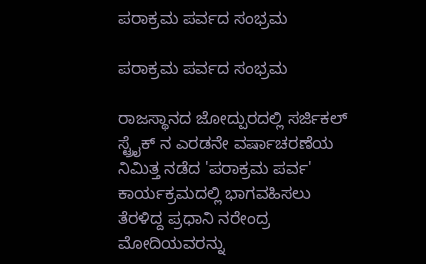ಪರಾಕ್ರಮ ಪರ್ವದ ಸಂಭ್ರಮ

ಪರಾಕ್ರಮ ಪರ್ವದ ಸಂಭ್ರಮ

ರಾಜಸ್ಥಾನದ ಜೋದ್ಪುರದಲ್ಲಿ ಸರ್ಜಿಕಲ್ ಸ್ಟ್ರೈಕ್ ನ ಎರಡನೇ ವರ್ಷಾಚರಣೆಯ ನಿಮಿತ್ತ ನಡೆದ 'ಪರಾಕ್ರಮ ಪರ್ವ' ಕಾರ್ಯಕ್ರಮದಲ್ಲಿ ಭಾಗವಹಿಸಲು ತೆರಳಿದ್ದ ಪ್ರಧಾನಿ ನರೇಂದ್ರ ಮೋದಿಯವರನ್ನು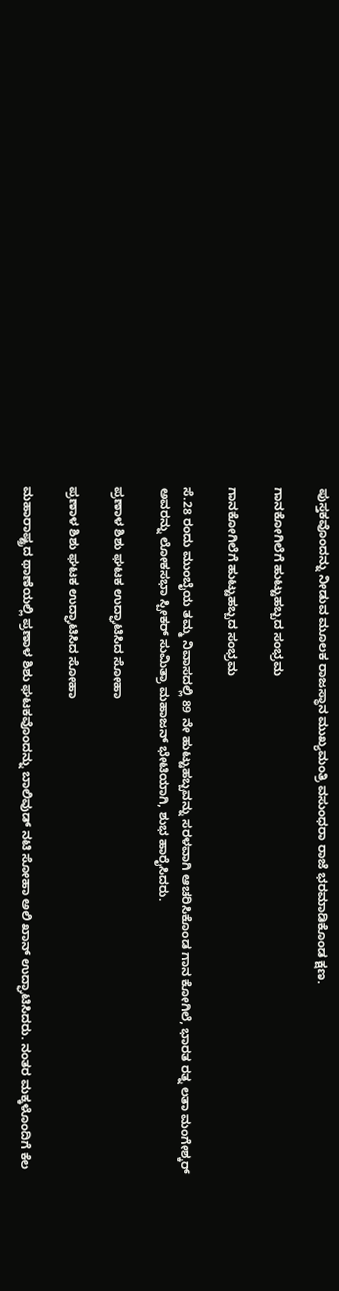ಪುಸ್ತಕವೊಂದನ್ನು ನೀಡುವ ಮೂಲಕ ರಾಜಸ್ಥಾನ ಮುಖ್ಯಮಂತ್ರಿ ವಸುಂಧರಾ ರಾಜೆ ಭರಮಾಡಿಕೊಂಡ ಕ್ಷಣ.

ಗಾನಕೋಗಿಲೆಗೆ ಹುಟ್ಟುಹಬ್ಬದ ಸಂಭ್ರಮ

ಗಾನಕೋಗಿಲೆಗೆ ಹುಟ್ಟುಹಬ್ಬದ ಸಂಭ್ರಮ

ಸೆ.28 ರಂದು ಮುಂಬೈಯ ತಮ್ಮ ನಿವಾಸದಲ್ಲಿ 89 ನೇ ಹುಟ್ಟುಹಬ್ಬವನ್ನು ಸರಳವಾಗಿ ಆಚರಿಸಿಕೊಂಡ ಗಾನ ಕೋಗಿಲೆ, ಭಾರತ ರತ್ನ ಲತಾ ಮಂಗೇಶ್ಕರ್ ಅವರನ್ನು ಲೋಕಸಭಾ ಸ್ಪೀಕರ್ ಸುಮಿತ್ರಾ ಮಹಾಜನ್ ಭೇಟಿಯಾಗಿ, ಶುಭ ಹಾರೈಸಿದರು.

ಪ್ರಣಾಳ ಶಿಶು ಘಟಕ ಉದ್ಘಾಟಿಸಿದ ಸೋಹಾ

ಪ್ರಣಾಳ ಶಿಶು ಘಟಕ ಉದ್ಘಾಟಿಸಿದ ಸೋಹಾ

ಮಹಾರಾಷ್ಟ್ರದ ಥಾಣೆಯಲ್ಲಿ ಪ್ರಣಾಳ ಶಿಶು ಘಟಕವೊಂದನ್ನು ಬಾಲಿವುಡ್ ನಟಿ ಸೋಹಾ ಅಲಿ ಖಾನ್ ಉದ್ಘಾಟಿಸಿದರು. ನಂತರ ಮಕ್ಕಳೊಂದಿಗೆ ಕೆಲ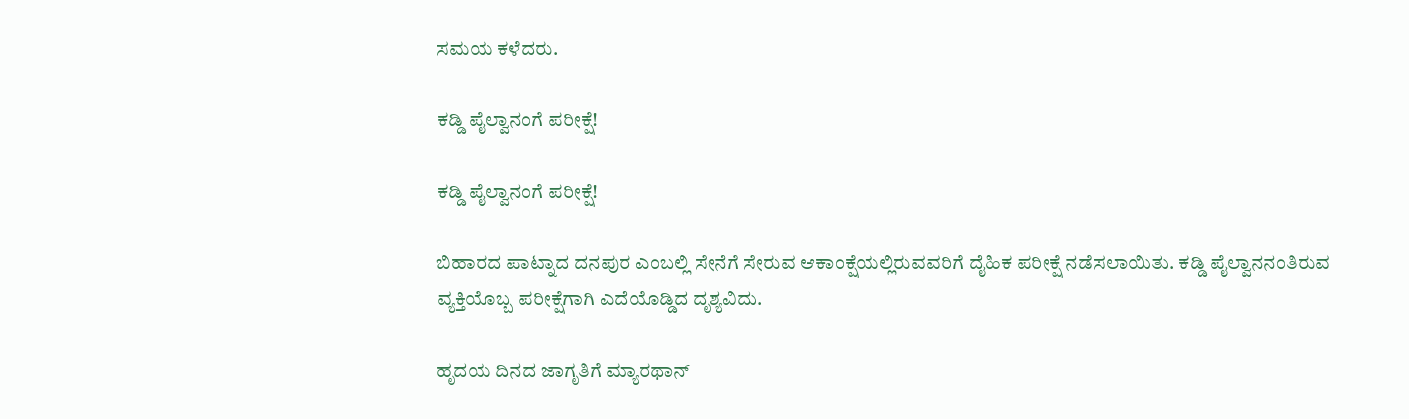ಸಮಯ ಕಳೆದರು.

ಕಡ್ಡಿ ಪೈಲ್ವಾನಂಗೆ ಪರೀಕ್ಷೆ!

ಕಡ್ಡಿ ಪೈಲ್ವಾನಂಗೆ ಪರೀಕ್ಷೆ!

ಬಿಹಾರದ ಪಾಟ್ನಾದ ದನಪುರ ಎಂಬಲ್ಲಿ ಸೇನೆಗೆ ಸೇರುವ ಆಕಾಂಕ್ಷೆಯಲ್ಲಿರುವವರಿಗೆ ದೈಹಿಕ ಪರೀಕ್ಷೆ ನಡೆಸಲಾಯಿತು. ಕಡ್ಡಿ ಪೈಲ್ವಾನನಂತಿರುವ ವ್ಯಕ್ತಿಯೊಬ್ಬ ಪರೀಕ್ಷೆಗಾಗಿ ಎದೆಯೊಡ್ಡಿದ ದೃಶ್ಯವಿದು.

ಹೃದಯ ದಿನದ ಜಾಗೃತಿಗೆ ಮ್ಯಾರಥಾನ್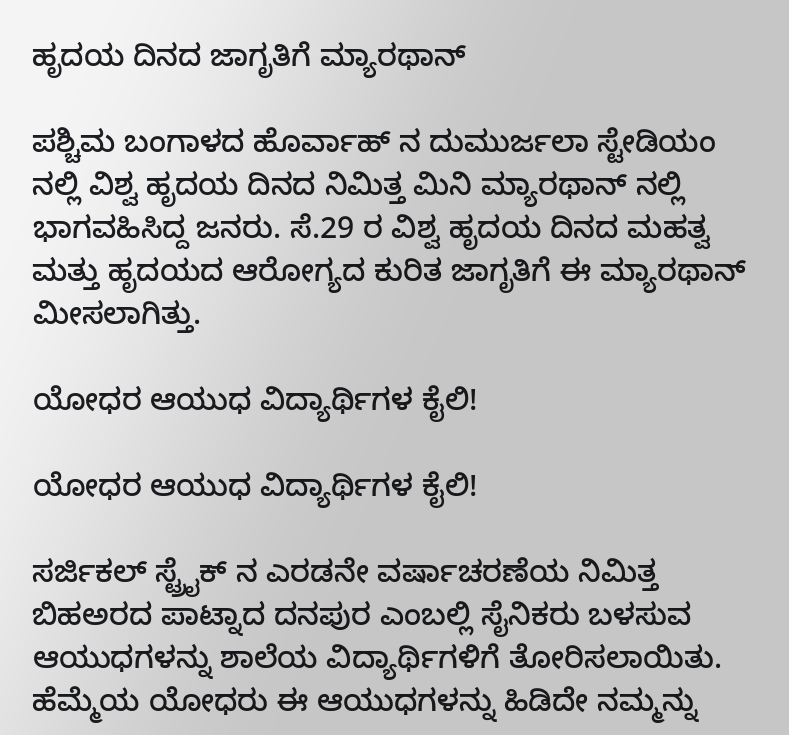ಹೃದಯ ದಿನದ ಜಾಗೃತಿಗೆ ಮ್ಯಾರಥಾನ್

ಪಶ್ಚಿಮ ಬಂಗಾಳದ ಹೊರ್ವಾಹ್ ನ ದುಮುರ್ಜಲಾ ಸ್ಟೇಡಿಯಂ ನಲ್ಲಿ ವಿಶ್ವ ಹೃದಯ ದಿನದ ನಿಮಿತ್ತ ಮಿನಿ ಮ್ಯಾರಥಾನ್ ನಲ್ಲಿ ಭಾಗವಹಿಸಿದ್ದ ಜನರು. ಸೆ.29 ರ ವಿಶ್ವ ಹೃದಯ ದಿನದ ಮಹತ್ವ ಮತ್ತು ಹೃದಯದ ಆರೋಗ್ಯದ ಕುರಿತ ಜಾಗೃತಿಗೆ ಈ ಮ್ಯಾರಥಾನ್ ಮೀಸಲಾಗಿತ್ತು.

ಯೋಧರ ಆಯುಧ ವಿದ್ಯಾರ್ಥಿಗಳ ಕೈಲಿ!

ಯೋಧರ ಆಯುಧ ವಿದ್ಯಾರ್ಥಿಗಳ ಕೈಲಿ!

ಸರ್ಜಿಕಲ್ ಸ್ಟ್ರೈಕ್ ನ ಎರಡನೇ ವರ್ಷಾಚರಣೆಯ ನಿಮಿತ್ತ ಬಿಹಅರದ ಪಾಟ್ನಾದ ದನಪುರ ಎಂಬಲ್ಲಿ ಸೈನಿಕರು ಬಳಸುವ ಆಯುಧಗಳನ್ನು ಶಾಲೆಯ ವಿದ್ಯಾರ್ಥಿಗಳಿಗೆ ತೋರಿಸಲಾಯಿತು. ಹೆಮ್ಮೆಯ ಯೋಧರು ಈ ಆಯುಧಗಳನ್ನು ಹಿಡಿದೇ ನಮ್ಮನ್ನು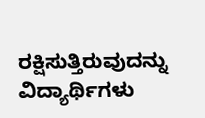ರಕ್ಷಿಸುತ್ತಿರುವುದನ್ನು ವಿದ್ಯಾರ್ಥಿಗಳು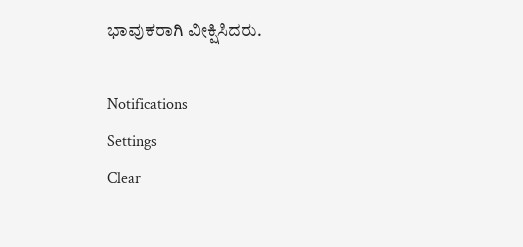ಭಾವುಕರಾಗಿ ವೀಕ್ಷಿಸಿದರು.

Notifications
Settings
Clear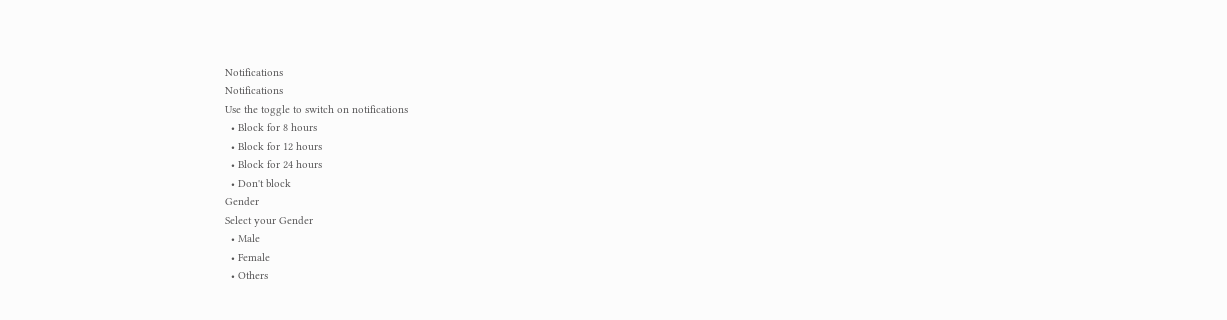Notifications
Notifications
Use the toggle to switch on notifications
  • Block for 8 hours
  • Block for 12 hours
  • Block for 24 hours
  • Don't block
Gender
Select your Gender
  • Male
  • Female
  • Others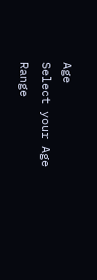Age
Select your Age Range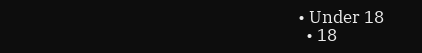• Under 18
  • 18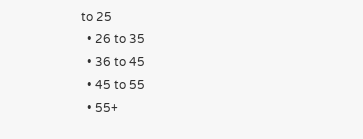to 25
  • 26 to 35
  • 36 to 45
  • 45 to 55
  • 55+